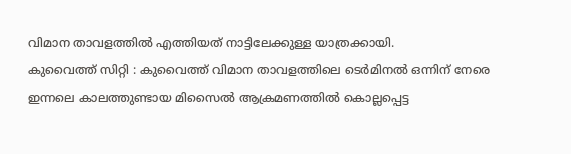വിമാന താവളത്തിൽ എത്തിയത് നാട്ടിലേക്കുള്ള യാത്രക്കായി.
കുവൈത്ത് സിറ്റി : കുവൈത്ത് വിമാന താവളത്തിലെ ടെർമിനൽ ഒന്നിന് നേരെ ഇന്നലെ കാലത്തുണ്ടായ മിസൈൽ ആക്രമണത്തിൽ കൊല്ലപ്പെട്ട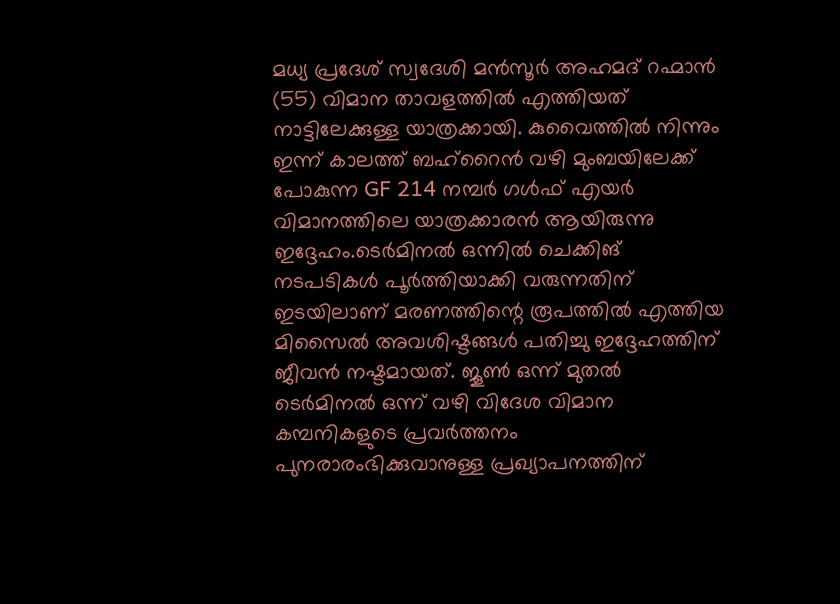മധ്യ പ്രദേശ് സ്വദേശി മൻസൂർ അഹമദ് റഹ്മാൻ (55) വിമാന താവളത്തിൽ എത്തിയത് നാട്ടിലേക്കുള്ള യാത്രക്കായി. കുവൈത്തിൽ നിന്നും ഇന്ന് കാലത്ത് ബഹ്റൈൻ വഴി മുംബയിലേക്ക് പോകുന്ന GF 214 നമ്പർ ഗൾഫ് എയർ വിമാനത്തിലെ യാത്രക്കാരൻ ആയിരുന്നു ഇദ്ദേഹം.ടെർമിനൽ ഒന്നിൽ ചെക്കിങ് നടപടികൾ പൂർത്തിയാക്കി വരുന്നതിന് ഇടയിലാണ് മരണത്തിന്റെ രൂപത്തിൽ എത്തിയ മിസൈൽ അവശിഷ്ടങ്ങൾ പതിച്ചു ഇദ്ദേഹത്തിന് ജീവൻ നഷ്ടമായത്. ജൂൺ ഒന്ന് മുതൽ ടെർമിനൽ ഒന്ന് വഴി വിദേശ വിമാന കമ്പനികളുടെ പ്രവർത്തനം പുനരാരംഭിക്കുവാനുള്ള പ്രഖ്യാപനത്തിന്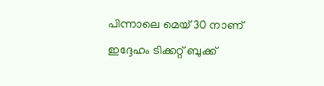പിന്നാലെ മെയ് 30 നാണ് ഇദ്ദേഹം ടിക്കറ്റ് ബുക്ക്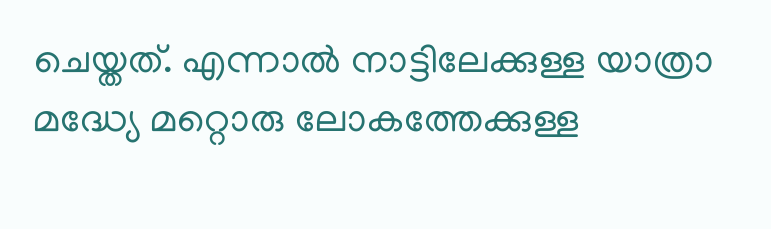ചെയ്തത്. എന്നാൽ നാട്ടിലേക്കുള്ള യാത്രാ മദ്ധ്യേ മറ്റൊരു ലോകത്തേക്കുള്ള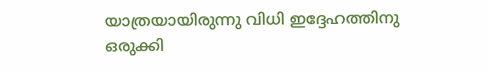യാത്രയായിരുന്നു വിധി ഇദ്ദേഹത്തിനു ഒരുക്കി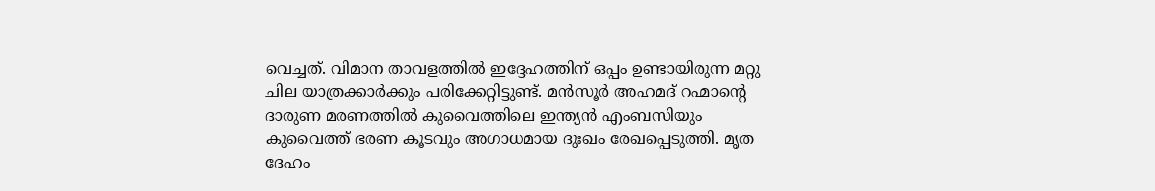വെച്ചത്. വിമാന താവളത്തിൽ ഇദ്ദേഹത്തിന് ഒപ്പം ഉണ്ടായിരുന്ന മറ്റു ചില യാത്രക്കാർക്കും പരിക്കേറ്റിട്ടുണ്ട്. മൻസൂർ അഹമദ് റഹ്മാന്റെ ദാരുണ മരണത്തിൽ കുവൈത്തിലെ ഇന്ത്യൻ എംബസിയും കുവൈത്ത് ഭരണ കൂടവും അഗാധമായ ദുഃഖം രേഖപ്പെടുത്തി. മൃത ദേഹം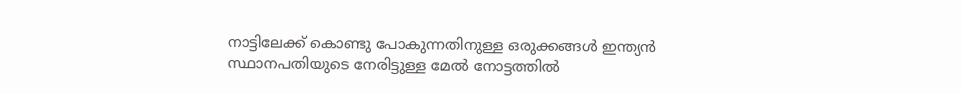നാട്ടിലേക്ക് കൊണ്ടു പോകുന്നതിനുള്ള ഒരുക്കങ്ങൾ ഇന്ത്യൻ സ്ഥാനപതിയുടെ നേരിട്ടുള്ള മേൽ നോട്ടത്തിൽ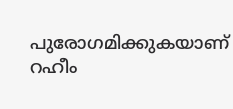പുരോഗമിക്കുകയാണ്
റഹീം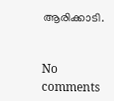ആരിക്കാടി.


No comments